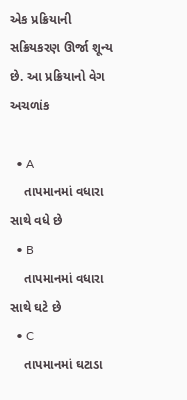એક પ્રક્રિયાની સક્રિયકરણ ઊર્જા શૂન્ય છે. આ પ્રક્રિયાનો વેગ અચળાંક

  • A
    તાપમાનમાં વધારા સાથે વધે છે
  • B
    તાપમાનમાં વધારા સાથે ઘટે છે
  • C
    તાપમાનમાં ઘટાડા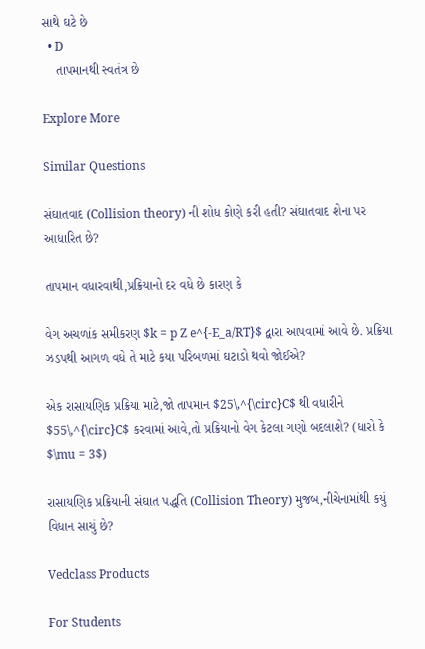સાથે ઘટે છે
  • D
    તાપમાનથી સ્વતંત્ર છે

Explore More

Similar Questions

સંઘાતવાદ (Collision theory) ની શોધ કોણે કરી હતી? સંઘાતવાદ શેના પર આધારિત છે?

તાપમાન વધારવાથી,પ્રક્રિયાનો દર વધે છે કારણ કે

વેગ અચળાંક સમીકરણ $k = p Z e^{-E_a/RT}$ દ્વારા આપવામાં આવે છે. પ્રક્રિયા ઝડપથી આગળ વધે તે માટે કયા પરિબળમાં ઘટાડો થવો જોઈએ?

એક રાસાયણિક પ્રક્રિયા માટે,જો તાપમાન $25\,^{\circ}C$ થી વધારીને $55\,^{\circ}C$ કરવામાં આવે,તો પ્રક્રિયાનો વેગ કેટલા ગણો બદલાશે? (ધારો કે $\mu = 3$)

રાસાયણિક પ્રક્રિયાની સંઘાત પદ્ધતિ (Collision Theory) મુજબ,નીચેનામાંથી કયું વિધાન સાચું છે?

Vedclass Products

For Students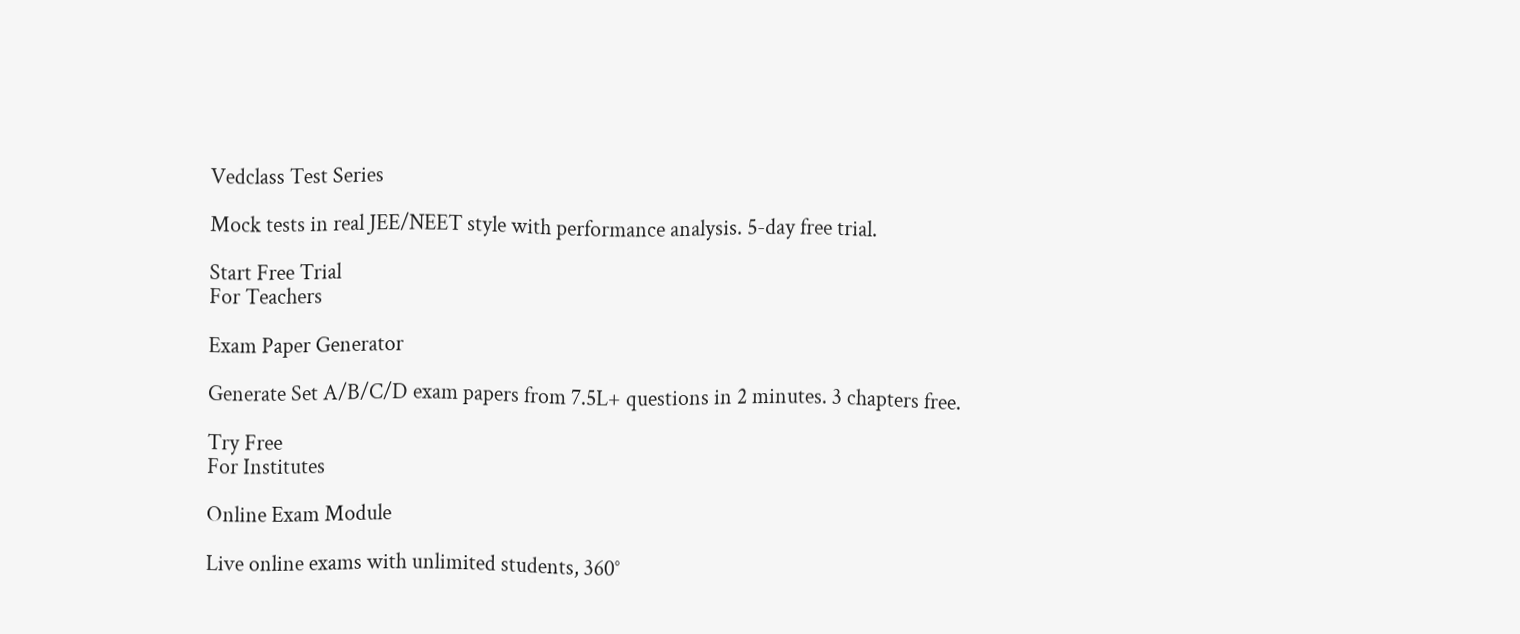Vedclass Test Series

Mock tests in real JEE/NEET style with performance analysis. 5-day free trial.

Start Free Trial
For Teachers

Exam Paper Generator

Generate Set A/B/C/D exam papers from 7.5L+ questions in 2 minutes. 3 chapters free.

Try Free
For Institutes

Online Exam Module

Live online exams with unlimited students, 360°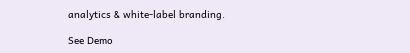analytics & white-label branding.

See Demo